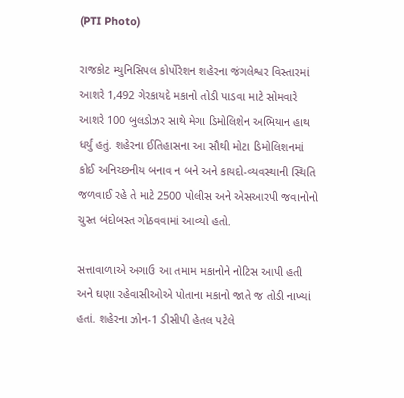(PTI Photo)

રાજકોટ મ્યુનિસિપલ કોર્પોરેશન શહેરના જંગલેશ્વર વિસ્તારમાં આશરે 1,492 ગેરકાયદે મકાનો તોડી પાડવા માટે સોમવારે આશરે 100 બુલડોઝર સાથે મેગા ડિમોલિશેન અભિયાન હાથ ધર્યું હતું. શહેરના ઈતિહાસના આ સૌથી મોટા ડિમોલિશનમાં કોઈ અનિચ્છનીય બનાવ ન બને અને કાયદો-વ્યવસ્થાની સ્થિતિ જળવાઈ રહે તે માટે 2500 પોલીસ અને એસઆરપી જવાનોનો ચુસ્ત બંદોબસ્ત ગોઠવવામાં આવ્યો હતો.

સત્તાવાળાએ અગાઉ આ તમામ મકાનોને નોટિસ આપી હતી અને ઘણા રહેવાસીઓએ પોતાના મકાનો જાતે જ તોડી નાખ્યાં હતાં. શહેરના ઝોન-1 ડીસીપી હેતલ પટેલે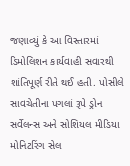જણાવ્યું કે આ વિસ્તારમાં ડિમોલિશન કાર્યવાહી સવારથી શાંતિપૂર્ણ રીતે થઈ હતી. પોસીલે સાવચેતીના પગલાં રૂપે ડ્રોન સર્વેલન્સ અને સોશિયલ મીડિયા મોનિટરિંગ સેલ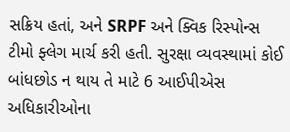સક્રિય હતાં, અને SRPF અને ક્વિક રિસ્પોન્સ ટીમો ફ્લેગ માર્ચ કરી હતી. સુરક્ષા વ્યવસ્થામાં કોઈ બાંધછોડ ન થાય તે માટે 6 આઈપીએસ અધિકારીઓના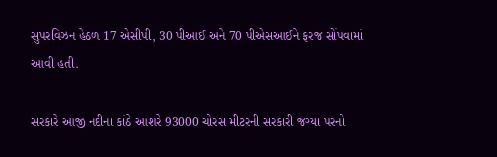સુપરવિઝન હેઠળ 17 એસીપી, 30 પીઆઈ અને 70 પીએસઆઈને ફરજ સોંપવામાં આવી હતી.

સરકારે આજી નદીના કાંઠે આશરે 93000 ચોરસ મીટરની સરકારી જગ્યા પરનો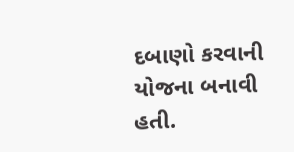દબાણો કરવાની યોજના બનાવી હતી.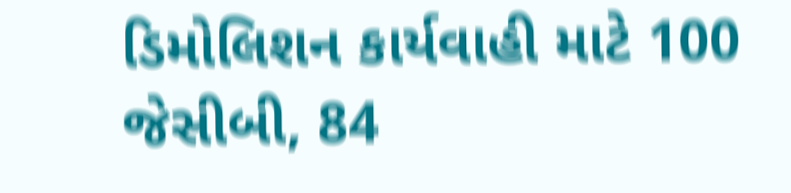ડિમોલિશન કાર્યવાહી માટે 100 જેસીબી, 84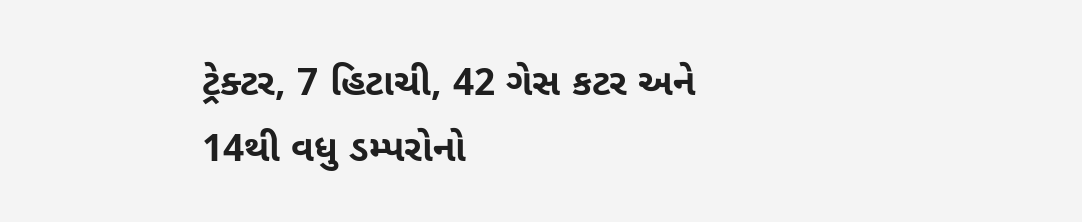ટ્રેક્ટર, 7 હિટાચી, 42 ગેસ કટર અને 14થી વધુ ડમ્પરોનો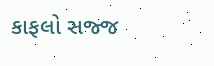કાફલો સજ્જ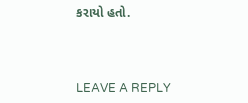કરાયો હતો.



LEAVE A REPLY